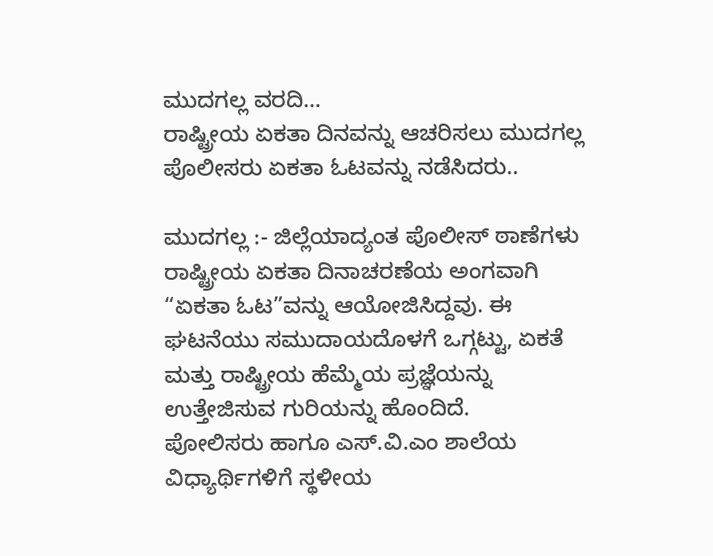ಮುದಗಲ್ಲ ವರದಿ…
ರಾಷ್ಟ್ರೀಯ ಏಕತಾ ದಿನವನ್ನು ಆಚರಿಸಲು ಮುದಗಲ್ಲ ಪೊಲೀಸರು ಏಕತಾ ಓಟವನ್ನು ನಡೆಸಿದರು..

ಮುದಗಲ್ಲ :- ಜಿಲ್ಲೆಯಾದ್ಯಂತ ಪೊಲೀಸ್ ಠಾಣೆಗಳು ರಾಷ್ಟ್ರೀಯ ಏಕತಾ ದಿನಾಚರಣೆಯ ಅಂಗವಾಗಿ “ಏಕತಾ ಓಟ”ವನ್ನು ಆಯೋಜಿಸಿದ್ದವು. ಈ ಘಟನೆಯು ಸಮುದಾಯದೊಳಗೆ ಒಗ್ಗಟ್ಟು, ಏಕತೆ ಮತ್ತು ರಾಷ್ಟ್ರೀಯ ಹೆಮ್ಮೆಯ ಪ್ರಜ್ಞೆಯನ್ನು ಉತ್ತೇಜಿಸುವ ಗುರಿಯನ್ನು ಹೊಂದಿದೆ.
ಪೋಲಿಸರು ಹಾಗೂ ಎಸ್.ವಿ.ಎಂ ಶಾಲೆಯ ವಿಧ್ಯಾರ್ಥಿಗಳಿಗೆ ಸ್ಥಳೀಯ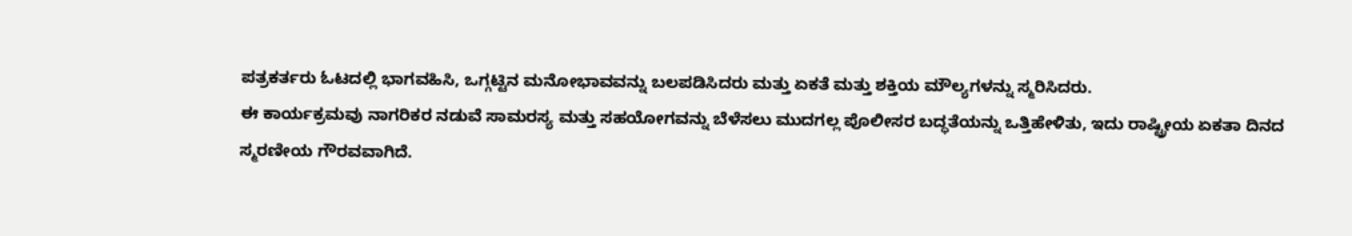ಪತ್ರಕರ್ತರು ಓಟದಲ್ಲಿ ಭಾಗವಹಿಸಿ, ಒಗ್ಗಟ್ಟಿನ ಮನೋಭಾವವನ್ನು ಬಲಪಡಿಸಿದರು ಮತ್ತು ಏಕತೆ ಮತ್ತು ಶಕ್ತಿಯ ಮೌಲ್ಯಗಳನ್ನು ಸ್ಮರಿಸಿದರು.
ಈ ಕಾರ್ಯಕ್ರಮವು ನಾಗರಿಕರ ನಡುವೆ ಸಾಮರಸ್ಯ ಮತ್ತು ಸಹಯೋಗವನ್ನು ಬೆಳೆಸಲು ಮುದಗಲ್ಲ ಪೊಲೀಸರ ಬದ್ಧತೆಯನ್ನು ಒತ್ತಿಹೇಳಿತು, ಇದು ರಾಷ್ಟ್ರೀಯ ಏಕತಾ ದಿನದ ಸ್ಮರಣೀಯ ಗೌರವವಾಗಿದೆ.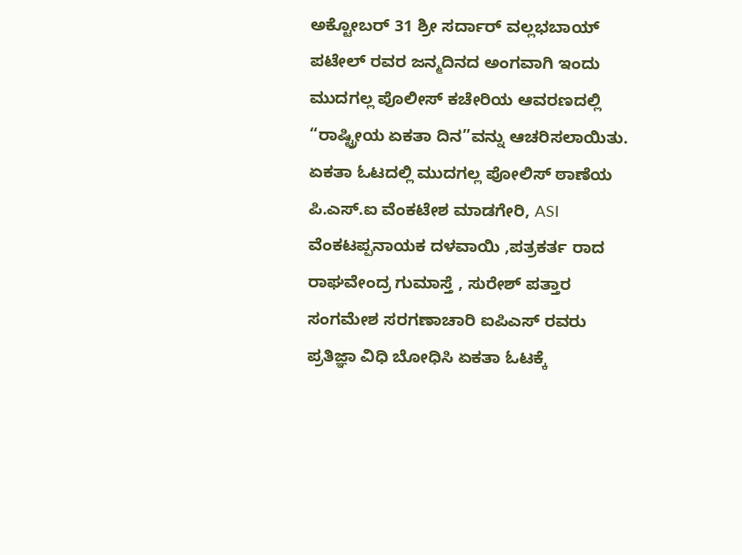ಅಕ್ಟೋಬರ್ 31 ಶ್ರೀ ಸರ್ದಾರ್ ವಲ್ಲಭಬಾಯ್ ಪಟೇಲ್ ರವರ ಜನ್ಮದಿನದ ಅಂಗವಾಗಿ ಇಂದು ಮುದಗಲ್ಲ ಪೊಲೀಸ್ ಕಚೇರಿಯ ಆವರಣದಲ್ಲಿ “ರಾಷ್ಟ್ರೀಯ ಏಕತಾ ದಿನ”ವನ್ನು ಆಚರಿಸಲಾಯಿತು. ಏಕತಾ ಓಟದಲ್ಲಿ ಮುದಗಲ್ಲ ಪೋಲಿಸ್ ಠಾಣೆಯ ಪಿ.ಎಸ್.ಐ ವೆಂಕಟೇಶ ಮಾಡಗೇರಿ, ASI ವೆಂಕಟಪ್ಪನಾಯಕ ದಳವಾಯಿ ,ಪತ್ರಕರ್ತ ರಾದ ರಾಘವೇಂದ್ರ ಗುಮಾಸ್ತೆ , ಸುರೇಶ್ ಪತ್ತಾರ ಸಂಗಮೇಶ ಸರಗಣಾಚಾರಿ ಐಪಿಎಸ್ ರವರು ಪ್ರತಿಜ್ಞಾ ವಿಧಿ ಬೋಧಿಸಿ ಏಕತಾ ಓಟಕ್ಕೆ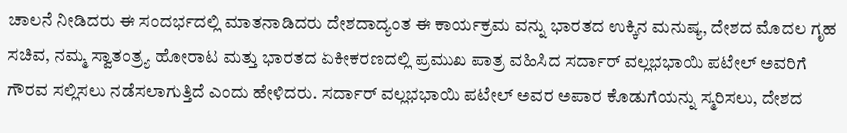ಚಾಲನೆ ನೀಡಿದರು ಈ ಸಂದರ್ಭದಲ್ಲಿ ಮಾತನಾಡಿದರು ದೇಶದಾದ್ಯಂತ ಈ ಕಾರ್ಯಕ್ರಮ ವನ್ನು ಭಾರತದ ಉಕ್ಕಿನ ಮನುಷ್ಯ, ದೇಶದ ಮೊದಲ ಗೃಹ ಸಚಿವ, ನಮ್ಮ ಸ್ವಾತಂತ್ರ್ಯ ಹೋರಾಟ ಮತ್ತು ಭಾರತದ ಏಕೀಕರಣದಲ್ಲಿ ಪ್ರಮುಖ ಪಾತ್ರ ವಹಿಸಿದ ಸರ್ದಾರ್ ವಲ್ಲಭಭಾಯಿ ಪಟೇಲ್ ಅವರಿಗೆ ಗೌರವ ಸಲ್ಲಿಸಲು ನಡೆಸಲಾಗುತ್ತಿದೆ ಎಂದು ಹೇಳಿದರು. ಸರ್ದಾರ್ ವಲ್ಲಭಭಾಯಿ ಪಟೇಲ್ ಅವರ ಅಪಾರ ಕೊಡುಗೆಯನ್ನು ಸ್ಮರಿಸಲು, ದೇಶದ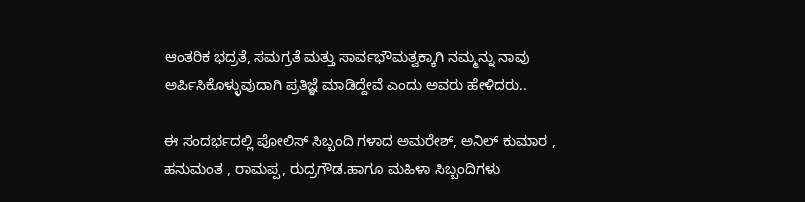ಆಂತರಿಕ ಭದ್ರತೆ, ಸಮಗ್ರತೆ ಮತ್ತು ಸಾರ್ವಭೌಮತ್ವಕ್ಕಾಗಿ ನಮ್ಮನ್ನು ನಾವು ಅರ್ಪಿಸಿಕೊಳ್ಳುವುದಾಗಿ ಪ್ರತಿಜ್ಞೆ ಮಾಡಿದ್ದೇವೆ ಎಂದು ಅವರು ಹೇಳಿದರು..

ಈ ಸಂದರ್ಭದಲ್ಲಿ ಪೋಲಿಸ್ ಸಿಬ್ಬಂದಿ ಗಳಾದ ಅಮರೇಶ್, ಅನಿಲ್ ಕುಮಾರ , ಹನುಮಂತ , ರಾಮಪ್ಪ, ರುದ್ರಗೌಡ.ಹಾಗೂ ಮಹಿಳಾ ಸಿಬ್ಬಂದಿಗಳು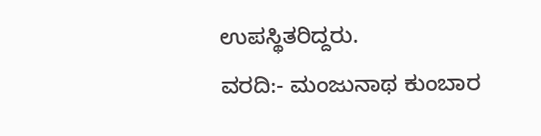ಉಪಸ್ಥಿತರಿದ್ದರು.
ವರದಿ:- ಮಂಜುನಾಥ ಕುಂಬಾರ